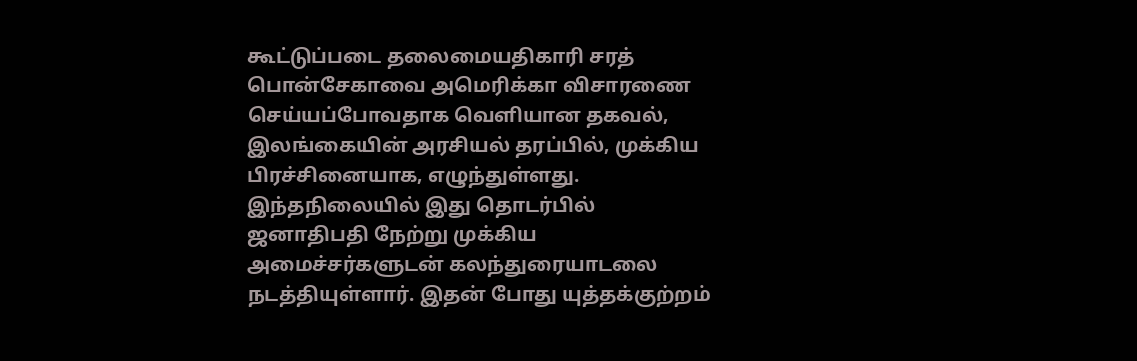கூட்டுப்படை தலைமையதிகாரி சரத் பொன்சேகாவை அமெரிக்கா விசாரணை செய்யப்போவதாக வெளியான தகவல், இலங்கையின் அரசியல் தரப்பில், முக்கிய பிரச்சினையாக, எழுந்துள்ளது. இந்தநிலையில் இது தொடர்பில் ஜனாதிபதி நேற்று முக்கிய அமைச்சர்களுடன் கலந்துரையாடலை நடத்தியுள்ளார். இதன் போது யுத்தக்குற்றம்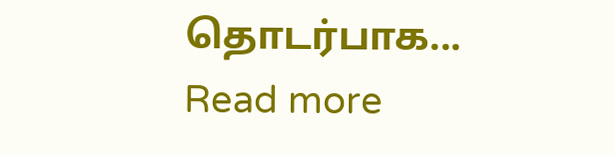தொடர்பாக...
Read more